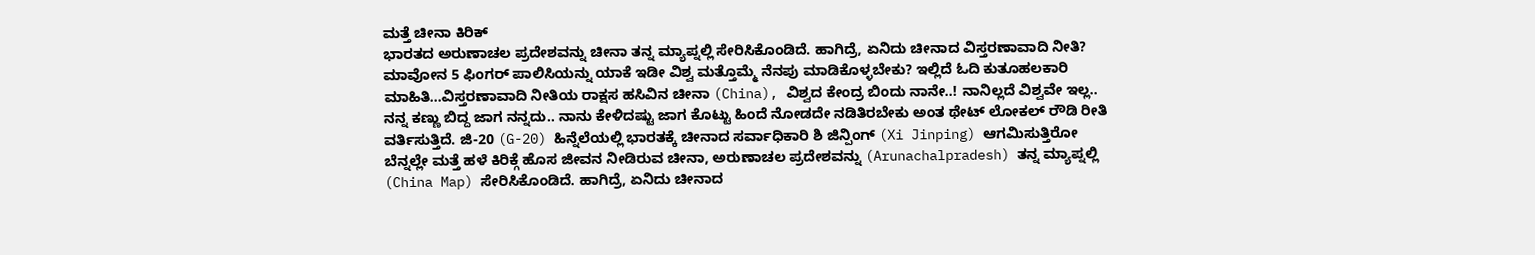ಮತ್ತೆ ಚೀನಾ ಕಿರಿಕ್
ಭಾರತದ ಅರುಣಾಚಲ ಪ್ರದೇಶವನ್ನು ಚೀನಾ ತನ್ನ ಮ್ಯಾಪ್ನಲ್ಲಿ ಸೇರಿಸಿಕೊಂಡಿದೆ. ಹಾಗಿದ್ರೆ, ಏನಿದು ಚೀನಾದ ವಿಸ್ತರಣಾವಾದಿ ನೀತಿ? ಮಾವೋನ 5 ಫಿಂಗರ್ ಪಾಲಿಸಿಯನ್ನು ಯಾಕೆ ಇಡೀ ವಿಶ್ವ ಮತ್ತೊಮ್ಮೆ ನೆನಪು ಮಾಡಿಕೊಳ್ಳಬೇಕು? ಇಲ್ಲಿದೆ ಓದಿ ಕುತೂಹಲಕಾರಿ ಮಾಹಿತಿ...ವಿಸ್ತರಣಾವಾದಿ ನೀತಿಯ ರಾಕ್ಷಸ ಹಸಿವಿನ ಚೀನಾ (China), ವಿಶ್ವದ ಕೇಂದ್ರ ಬಿಂದು ನಾನೇ..! ನಾನಿಲ್ಲದೆ ವಿಶ್ವವೇ ಇಲ್ಲ.. ನನ್ನ ಕಣ್ಣು ಬಿದ್ದ ಜಾಗ ನನ್ನದು.. ನಾನು ಕೇಳಿದಷ್ಟು ಜಾಗ ಕೊಟ್ಟು ಹಿಂದೆ ನೋಡದೇ ನಡಿತಿರಬೇಕು ಅಂತ ಥೇಟ್ ಲೋಕಲ್ ರೌಡಿ ರೀತಿ ವರ್ತಿಸುತ್ತಿದೆ. ಜಿ-20 (G-20) ಹಿನ್ನೆಲೆಯಲ್ಲಿ ಭಾರತಕ್ಕೆ ಚೀನಾದ ಸರ್ವಾಧಿಕಾರಿ ಶಿ ಜಿನ್ಪಿಂಗ್ (Xi Jinping) ಆಗಮಿಸುತ್ತಿರೋ ಬೆನ್ನಲ್ಲೇ ಮತ್ತೆ ಹಳೆ ಕಿರಿಕ್ಗೆ ಹೊಸ ಜೀವನ ನೀಡಿರುವ ಚೀನಾ, ಅರುಣಾಚಲ ಪ್ರದೇಶವನ್ನು (Arunachalpradesh) ತನ್ನ ಮ್ಯಾಪ್ನಲ್ಲಿ (China Map) ಸೇರಿಸಿಕೊಂಡಿದೆ. ಹಾಗಿದ್ರೆ, ಏನಿದು ಚೀನಾದ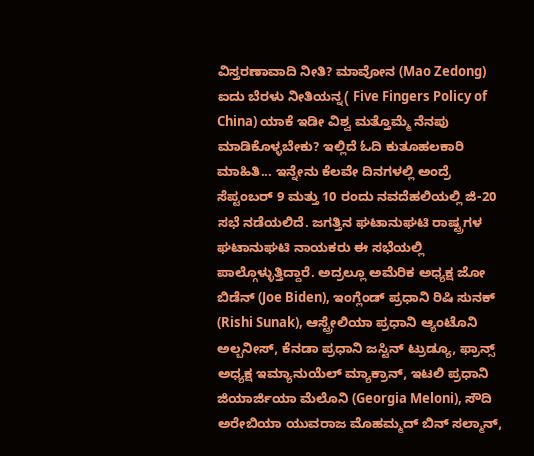ವಿಸ್ತರಣಾವಾದಿ ನೀತಿ? ಮಾವೋನ (Mao Zedong) ಐದು ಬೆರಳು ನೀತಿಯನ್ನ( Five Fingers Policy of China) ಯಾಕೆ ಇಡೀ ವಿಶ್ವ ಮತ್ತೊಮ್ಮೆ ನೆನಪು ಮಾಡಿಕೊಳ್ಳಬೇಕು? ಇಲ್ಲಿದೆ ಓದಿ ಕುತೂಹಲಕಾರಿ ಮಾಹಿತಿ... ಇನ್ನೇನು ಕೆಲವೇ ದಿನಗಳಲ್ಲಿ ಅಂದ್ರೆ ಸೆಪ್ಟಂಬರ್ 9 ಮತ್ತು 10 ರಂದು ನವದೆಹಲಿಯಲ್ಲಿ ಜಿ-20 ಸಭೆ ನಡೆಯಲಿದೆ. ಜಗತ್ತಿನ ಘಟಾನುಘಟಿ ರಾಷ್ಟ್ರಗಳ ಘಟಾನುಘಟಿ ನಾಯಕರು ಈ ಸಭೆಯಲ್ಲಿ ಪಾಲ್ಗೊಳ್ಳುತ್ತಿದ್ದಾರೆ. ಅದ್ರಲ್ಲೂ ಅಮೆರಿಕ ಅಧ್ಯಕ್ಷ ಜೋ ಬಿಡೆನ್ (Joe Biden), ಇಂಗ್ಲೆಂಡ್ ಪ್ರಧಾನಿ ರಿಷಿ ಸುನಕ್ (Rishi Sunak), ಆಸ್ಟ್ರೇಲಿಯಾ ಪ್ರಧಾನಿ ಆ್ಯಂಟೊನಿ ಅಲ್ಬನೀಸ್, ಕೆನಡಾ ಪ್ರಧಾನಿ ಜಸ್ಟಿನ್ ಟ್ರುಡ್ಯೂ, ಫ್ರಾನ್ಸ್ ಅಧ್ಯಕ್ಷ ಇಮ್ಯಾನುಯೆಲ್ ಮ್ಯಾಕ್ರಾನ್, ಇಟಲಿ ಪ್ರಧಾನಿ ಜಿಯಾರ್ಜಿಯಾ ಮೆಲೊನಿ (Georgia Meloni), ಸೌದಿ ಅರೇಬಿಯಾ ಯುವರಾಜ ಮೊಹಮ್ಮದ್ ಬಿನ್ ಸಲ್ಮಾನ್,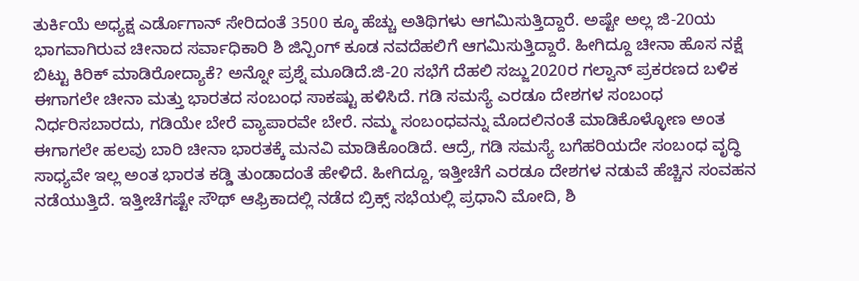ತುರ್ಕಿಯೆ ಅಧ್ಯಕ್ಷ ಎರ್ಡೊಗಾನ್ ಸೇರಿದಂತೆ 3500 ಕ್ಕೂ ಹೆಚ್ಚು ಅತಿಥಿಗಳು ಆಗಮಿಸುತ್ತಿದ್ದಾರೆ. ಅಷ್ಟೇ ಅಲ್ಲ ಜಿ-20ಯ ಭಾಗವಾಗಿರುವ ಚೀನಾದ ಸರ್ವಾಧಿಕಾರಿ ಶಿ ಜಿನ್ಪಿಂಗ್ ಕೂಡ ನವದೆಹಲಿಗೆ ಆಗಮಿಸುತ್ತಿದ್ದಾರೆ. ಹೀಗಿದ್ದೂ ಚೀನಾ ಹೊಸ ನಕ್ಷೆ ಬಿಟ್ಟು ಕಿರಿಕ್ ಮಾಡಿರೋದ್ಯಾಕೆ? ಅನ್ನೋ ಪ್ರಶ್ನೆ ಮೂಡಿದೆ.ಜಿ-20 ಸಭೆಗೆ ದೆಹಲಿ ಸಜ್ಜು2020ರ ಗಲ್ವಾನ್ ಪ್ರಕರಣದ ಬಳಿಕ ಈಗಾಗಲೇ ಚೀನಾ ಮತ್ತು ಭಾರತದ ಸಂಬಂಧ ಸಾಕಷ್ಟು ಹಳಿಸಿದೆ. ಗಡಿ ಸಮಸ್ಯೆ ಎರಡೂ ದೇಶಗಳ ಸಂಬಂಧ ನಿರ್ಧರಿಸಬಾರದು, ಗಡಿಯೇ ಬೇರೆ ವ್ಯಾಪಾರವೇ ಬೇರೆ. ನಮ್ಮ ಸಂಬಂಧವನ್ನು ಮೊದಲಿನಂತೆ ಮಾಡಿಕೊಳ್ಳೋಣ ಅಂತ ಈಗಾಗಲೇ ಹಲವು ಬಾರಿ ಚೀನಾ ಭಾರತಕ್ಕೆ ಮನವಿ ಮಾಡಿಕೊಂಡಿದೆ. ಆದ್ರೆ, ಗಡಿ ಸಮಸ್ಯೆ ಬಗೆಹರಿಯದೇ ಸಂಬಂಧ ವೃದ್ಧಿ ಸಾಧ್ಯವೇ ಇಲ್ಲ ಅಂತ ಭಾರತ ಕಡ್ಡಿ ತುಂಡಾದಂತೆ ಹೇಳಿದೆ. ಹೀಗಿದ್ದೂ, ಇತ್ತೀಚೆಗೆ ಎರಡೂ ದೇಶಗಳ ನಡುವೆ ಹೆಚ್ಚಿನ ಸಂವಹನ ನಡೆಯುತ್ತಿದೆ. ಇತ್ತೀಚೆಗಷ್ಟೇ ಸೌಥ್ ಆಫ್ರಿಕಾದಲ್ಲಿ ನಡೆದ ಬ್ರಿಕ್ಸ್ ಸಭೆಯಲ್ಲಿ ಪ್ರಧಾನಿ ಮೋದಿ, ಶಿ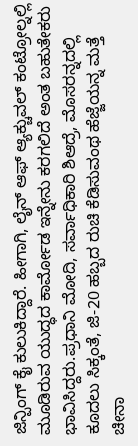ಜಿನ್ಪಿಂಗ್ ಕೈ ಕುಲುಕಿದ್ದಾರೆ. ಹೀಗಾಗಿ, ಲೈನ್ ಆಫ್ ಆ್ಯಕ್ಚುವಲ್ ಕಂಟ್ರೋಲ್ನಲ್ಲಿ ಮೂಡಿರುವ ಯುದ್ಧದ ಕಾರ್ಮೋಡ ಇನ್ನೇನು ಕರಗಲಿದೆ ಅಂತ ಬಹುತೇಕರು ಭಾವಿಸಿದ್ದರು.ಪ್ರಧಾನಿ ಮೋದಿ, ಸರ್ವಾಧಿಕಾರಿ ಶಿಆದ್ರೆ, ಮೊಸರನ್ನದಲ್ಲಿ ಕೂದಲು ಸಿಕ್ಕಂತೆ, ಜಿ-20 ಹಬ್ಬದ ರುಚಿ ಕೆಡಿಸುವಂಥ ಹೆಜ್ಜೆಯನ್ನ ಮತ್ತೆ ಚೀನಾ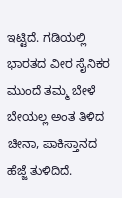ಇಟ್ಟಿದೆ. ಗಡಿಯಲ್ಲಿ ಭಾರತದ ವೀರ ಸೈನಿಕರ ಮುಂದೆ ತಮ್ಮ ಬೇಳೆ ಬೇಯಲ್ಲ ಅಂತ ತಿಳಿದ ಚೀನಾ, ಪಾಕಿಸ್ತಾನದ ಹೆಜ್ಜೆ ತುಳಿದಿದೆ.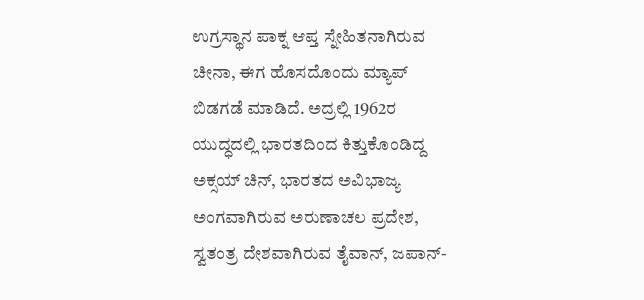ಉಗ್ರಸ್ಥಾನ ಪಾಕ್ನ ಆಪ್ತ ಸ್ನೇಹಿತನಾಗಿರುವ ಚೀನಾ, ಈಗ ಹೊಸದೊಂದು ಮ್ಯಾಪ್ ಬಿಡಗಡೆ ಮಾಡಿದೆ. ಅದ್ರಲ್ಲಿ 1962ರ ಯುದ್ಧದಲ್ಲಿ ಭಾರತದಿಂದ ಕಿತ್ತುಕೊಂಡಿದ್ದ ಅಕ್ಸಯ್ ಚಿನ್, ಭಾರತದ ಅವಿಭಾಜ್ಯ ಅಂಗವಾಗಿರುವ ಅರುಣಾಚಲ ಪ್ರದೇಶ, ಸ್ವತಂತ್ರ ದೇಶವಾಗಿರುವ ತೈವಾನ್, ಜಪಾನ್-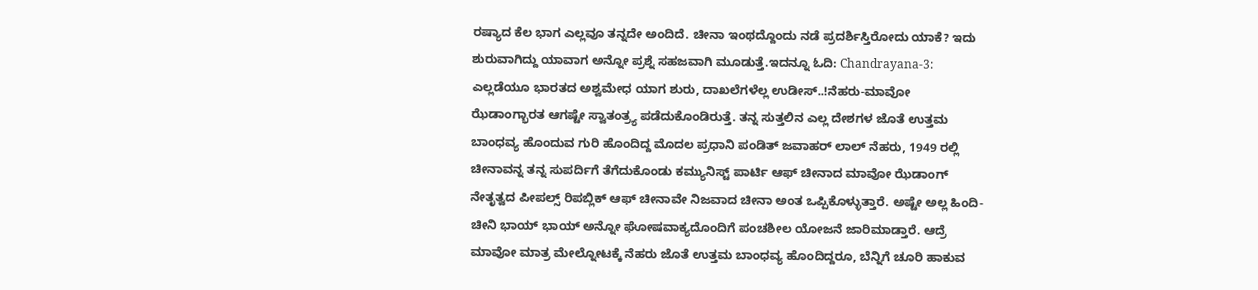ರಷ್ಯಾದ ಕೆಲ ಭಾಗ ಎಲ್ಲವೂ ತನ್ನದೇ ಅಂದಿದೆ. ಚೀನಾ ಇಂಥದ್ದೊಂದು ನಡೆ ಪ್ರದರ್ಶಿಸ್ತಿರೋದು ಯಾಕೆ? ಇದು ಶುರುವಾಗಿದ್ದು ಯಾವಾಗ ಅನ್ನೋ ಪ್ರಶ್ನೆ ಸಹಜವಾಗಿ ಮೂಡುತ್ತೆ.ಇದನ್ನೂ ಓದಿ: Chandrayana-3: ಎಲ್ಲಡೆಯೂ ಭಾರತದ ಅಶ್ವಮೇಧ ಯಾಗ ಶುರು, ದಾಖಲೆಗಳೆಲ್ಲ ಉಡೀಸ್..!ನೆಹರು-ಮಾವೋ ಝೆಡಾಂಗ್ಭಾರತ ಆಗಷ್ಟೇ ಸ್ವಾತಂತ್ರ್ಯ ಪಡೆದುಕೊಂಡಿರುತ್ತೆ. ತನ್ನ ಸುತ್ತಲಿನ ಎಲ್ಲ ದೇಶಗಳ ಜೊತೆ ಉತ್ತಮ ಬಾಂಧವ್ಯ ಹೊಂದುವ ಗುರಿ ಹೊಂದಿದ್ದ ಮೊದಲ ಪ್ರಧಾನಿ ಪಂಡಿತ್ ಜವಾಹರ್ ಲಾಲ್ ನೆಹರು, 1949 ರಲ್ಲಿ ಚೀನಾವನ್ನ ತನ್ನ ಸುಪರ್ದಿಗೆ ತೆಗೆದುಕೊಂಡು ಕಮ್ಯುನಿಸ್ಟ್ ಪಾರ್ಟಿ ಆಫ್ ಚೀನಾದ ಮಾವೋ ಝೆಡಾಂಗ್ ನೇತೃತ್ವದ ಪೀಪಲ್ಸ್ ರಿಪಬ್ಲಿಕ್ ಆಫ್ ಚೀನಾವೇ ನಿಜವಾದ ಚೀನಾ ಅಂತ ಒಪ್ಪಿಕೊಳ್ಳುತ್ತಾರೆ. ಅಷ್ಟೇ ಅಲ್ಲ ಹಿಂದಿ-ಚೀನಿ ಭಾಯ್ ಭಾಯ್ ಅನ್ನೋ ಘೋಷವಾಕ್ಯದೊಂದಿಗೆ ಪಂಚಶೀಲ ಯೋಜನೆ ಜಾರಿಮಾಡ್ತಾರೆ. ಆದ್ರೆ ಮಾವೋ ಮಾತ್ರ ಮೇಲ್ನೋಟಕ್ಕೆ ನೆಹರು ಜೊತೆ ಉತ್ತಮ ಬಾಂಧವ್ಯ ಹೊಂದಿದ್ದರೂ, ಬೆನ್ನಿಗೆ ಚೂರಿ ಹಾಕುವ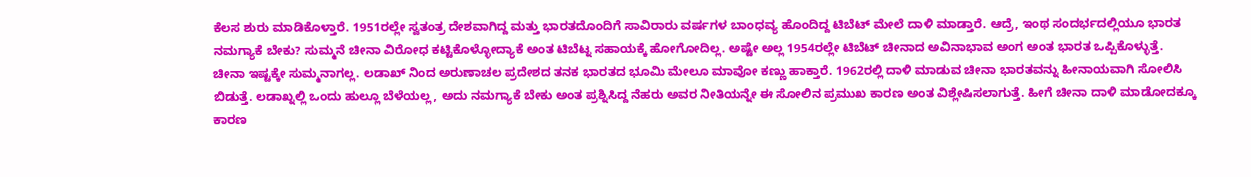ಕೆಲಸ ಶುರು ಮಾಡಿಕೊಳ್ತಾರೆ. 1951ರಲ್ಲೇ ಸ್ವತಂತ್ರ ದೇಶವಾಗಿದ್ದ ಮತ್ತು ಭಾರತದೊಂದಿಗೆ ಸಾವಿರಾರು ವರ್ಷಗಳ ಬಾಂಧವ್ಯ ಹೊಂದಿದ್ದ ಟಿಬೆಟ್ ಮೇಲೆ ದಾಳಿ ಮಾಡ್ತಾರೆ. ಆದ್ರೆ, ಇಂಥ ಸಂದರ್ಭದಲ್ಲಿಯೂ ಭಾರತ ನಮಗ್ಯಾಕೆ ಬೇಕು? ಸುಮ್ಮನೆ ಚೀನಾ ವಿರೋಧ ಕಟ್ಟಿಕೊಳ್ಳೋದ್ಯಾಕೆ ಅಂತ ಟಿಬೆಟ್ನ ಸಹಾಯಕ್ಕೆ ಹೋಗೋದಿಲ್ಲ. ಅಷ್ಟೇ ಅಲ್ಲ 1954ರಲ್ಲೇ ಟಿಬೆಟ್ ಚೀನಾದ ಅವಿನಾಭಾವ ಅಂಗ ಅಂತ ಭಾರತ ಒಪ್ಪಿಕೊಳ್ಳುತ್ತೆ. ಚೀನಾ ಇಷ್ಟಕ್ಕೇ ಸುಮ್ಮನಾಗಲ್ಲ. ಲಡಾಖ್ ನಿಂದ ಅರುಣಾಚಲ ಪ್ರದೇಶದ ತನಕ ಭಾರತದ ಭೂಮಿ ಮೇಲೂ ಮಾವೋ ಕಣ್ಣು ಹಾಕ್ತಾರೆ. 1962ರಲ್ಲಿ ದಾಳಿ ಮಾಡುವ ಚೀನಾ ಭಾರತವನ್ನು ಹೀನಾಯವಾಗಿ ಸೋಲಿಸಿ ಬಿಡುತ್ತೆ. ಲಡಾಖ್ನಲ್ಲಿ ಒಂದು ಹುಲ್ಲೂ ಬೆಳೆಯಲ್ಲ, ಅದು ನಮಗ್ಯಾಕೆ ಬೇಕು ಅಂತ ಪ್ರಶ್ನಿಸಿದ್ದ ನೆಹರು ಅವರ ನೀತಿಯನ್ನೇ ಈ ಸೋಲಿನ ಪ್ರಮುಖ ಕಾರಣ ಅಂತ ವಿಶ್ಲೇಷಿಸಲಾಗುತ್ತೆ. ಹೀಗೆ ಚೀನಾ ದಾಳಿ ಮಾಡೋದಕ್ಕೂ ಕಾರಣ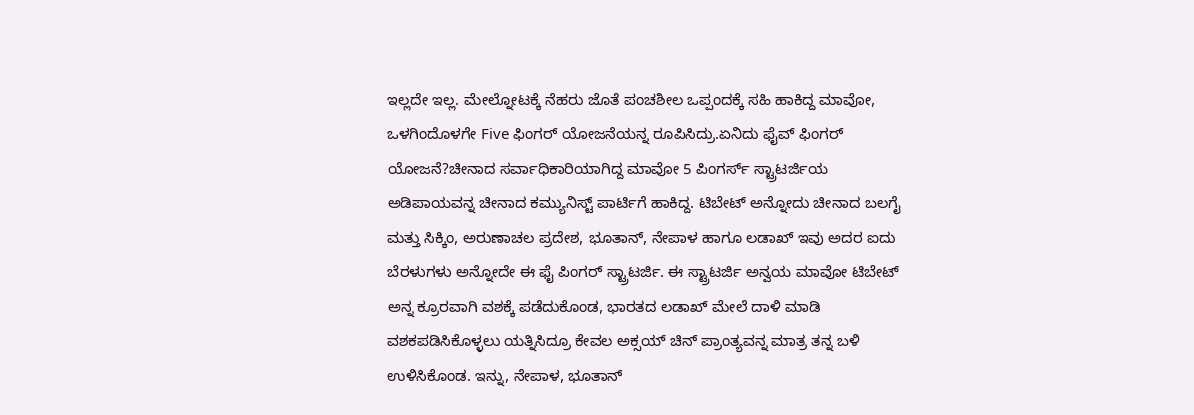ಇಲ್ಲದೇ ಇಲ್ಲ. ಮೇಲ್ನೋಟಕ್ಕೆ ನೆಹರು ಜೊತೆ ಪಂಚಶೀಲ ಒಪ್ಪಂದಕ್ಕೆ ಸಹಿ ಹಾಕಿದ್ದ ಮಾವೋ, ಒಳಗಿಂದೊಳಗೇ Five ಫಿಂಗರ್ ಯೋಜನೆಯನ್ನ ರೂಪಿಸಿದ್ರು.ಏನಿದು ಫೈವ್ ಫಿಂಗರ್ ಯೋಜನೆ?ಚೀನಾದ ಸರ್ವಾಧಿಕಾರಿಯಾಗಿದ್ದ ಮಾವೋ 5 ಪಿಂಗರ್ಸ್ ಸ್ಟ್ರಾಟರ್ಜಿಯ ಅಡಿಪಾಯವನ್ನ ಚೀನಾದ ಕಮ್ಯುನಿಸ್ಟ್ ಪಾರ್ಟಿಗೆ ಹಾಕಿದ್ದ. ಟಿಬೇಟ್ ಅನ್ನೋದು ಚೀನಾದ ಬಲಗೈ ಮತ್ತು ಸಿಕ್ಕಿಂ, ಅರುಣಾಚಲ ಪ್ರದೇಶ, ಭೂತಾನ್, ನೇಪಾಳ ಹಾಗೂ ಲಡಾಖ್ ಇವು ಅದರ ಐದು ಬೆರಳುಗಳು ಅನ್ನೋದೇ ಈ ಫೈ ಪಿಂಗರ್ ಸ್ಟ್ರಾಟರ್ಜಿ. ಈ ಸ್ಟ್ರಾಟರ್ಜಿ ಅನ್ವಯ ಮಾವೋ ಟಿಬೇಟ್ ಅನ್ನ ಕ್ರೂರವಾಗಿ ವಶಕ್ಕೆ ಪಡೆದುಕೊಂಡ, ಭಾರತದ ಲಡಾಖ್ ಮೇಲೆ ದಾಳಿ ಮಾಡಿ ವಶಕಪಡಿಸಿಕೊಳ್ಳಲು ಯತ್ನಿಸಿದ್ರೂ ಕೇವಲ ಅಕ್ಸಯ್ ಚಿನ್ ಪ್ರಾಂತ್ಯವನ್ನ ಮಾತ್ರ ತನ್ನ ಬಳಿ ಉಳಿಸಿಕೊಂಡ. ಇನ್ನು, ನೇಪಾಳ, ಭೂತಾನ್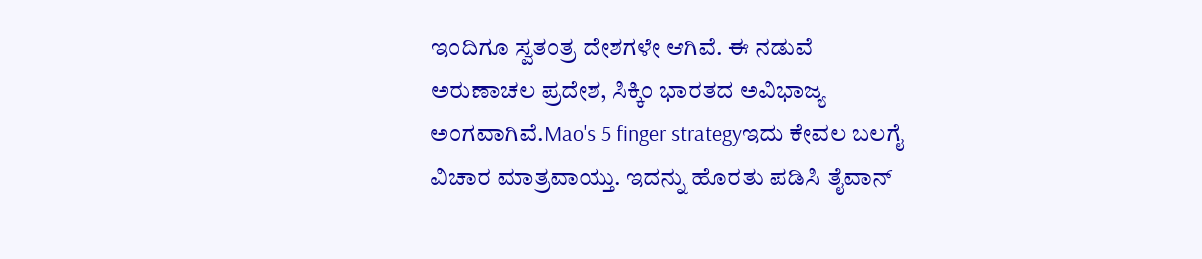ಇಂದಿಗೂ ಸ್ವತಂತ್ರ ದೇಶಗಳೇ ಆಗಿವೆ. ಈ ನಡುವೆ ಅರುಣಾಚಲ ಪ್ರದೇಶ, ಸಿಕ್ಕಿಂ ಭಾರತದ ಅವಿಭಾಜ್ಯ ಅಂಗವಾಗಿವೆ.Mao's 5 finger strategyಇದು ಕೇವಲ ಬಲಗೈ ವಿಚಾರ ಮಾತ್ರವಾಯ್ತು. ಇದನ್ನು ಹೊರತು ಪಡಿಸಿ ತೈವಾನ್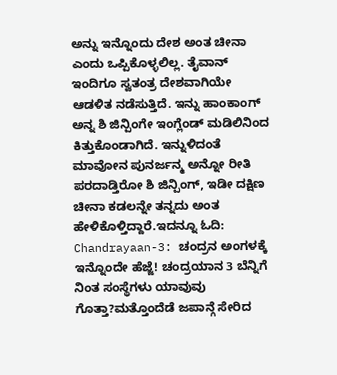ಅನ್ನು ಇನ್ನೊಂದು ದೇಶ ಅಂತ ಚೀನಾ ಎಂದು ಒಪ್ಪಿಕೊಳ್ಳಲಿಲ್ಲ. ತೈವಾನ್ ಇಂದಿಗೂ ಸ್ವತಂತ್ರ ದೇಶವಾಗಿಯೇ ಆಡಳಿತ ನಡೆಸುತ್ತಿದೆ. ಇನ್ನು ಹಾಂಕಾಂಗ್ ಅನ್ನ ಶಿ ಜಿನ್ಪಿಂಗೇ ಇಂಗ್ಲೆಂಡ್ ಮಡಿಲಿನಿಂದ ಕಿತ್ತುಕೊಂಡಾಗಿದೆ. ಇನ್ನುಳಿದಂತೆ ಮಾವೋನ ಪುನರ್ಜನ್ಮ ಅನ್ನೋ ರೀತಿ ಪರದಾಡ್ತಿರೋ ಶಿ ಜಿನ್ಪಿಂಗ್, ಇಡೀ ದಕ್ಷಿಣ ಚೀನಾ ಕಡಲನ್ನೇ ತನ್ನದು ಅಂತ ಹೇಳಿಕೊಳ್ತಿದ್ದಾರೆ.ಇದನ್ನೂ ಓದಿ: Chandrayaan-3: ಚಂದ್ರನ ಅಂಗಳಕ್ಕೆ ಇನ್ನೊಂದೇ ಹೆಜ್ಜೆ! ಚಂದ್ರಯಾನ 3 ಬೆನ್ನಿಗೆ ನಿಂತ ಸಂಸ್ಥೆಗಳು ಯಾವುವು ಗೊತ್ತಾ?ಮತ್ತೊಂದೆಡೆ ಜಪಾನ್ಗೆ ಸೇರಿದ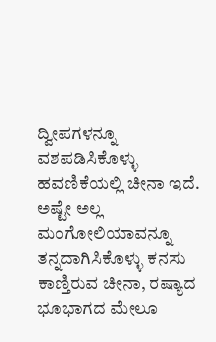ದ್ವೀಪಗಳನ್ನೂ ವಶಪಡಿಸಿಕೊಳ್ಳು ಹವಣಿಕೆಯಲ್ಲಿ ಚೀನಾ ಇದೆ. ಅಷ್ಟೇ ಅಲ್ಲ ಮಂಗೋಲಿಯಾವನ್ನೂ ತನ್ನದಾಗಿಸಿಕೊಳ್ಳು ಕನಸು ಕಾಣ್ತಿರುವ ಚೀನಾ, ರಷ್ಯಾದ ಭೂಭಾಗದ ಮೇಲೂ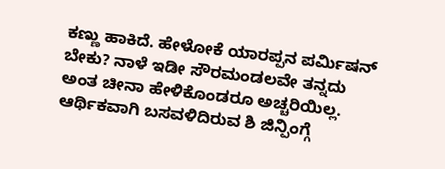ಕಣ್ಣು ಹಾಕಿದೆ. ಹೇಳೋಕೆ ಯಾರಪ್ಪನ ಪರ್ಮಿಷನ್ ಬೇಕು? ನಾಳೆ ಇಡೀ ಸೌರಮಂಡಲವೇ ತನ್ನದು ಅಂತ ಚೀನಾ ಹೇಳಿಕೊಂಡರೂ ಅಚ್ಚರಿಯಿಲ್ಲ. ಆರ್ಥಿಕವಾಗಿ ಬಸವಳಿದಿರುವ ಶಿ ಜಿನ್ಪಿಂಗ್ಗೆ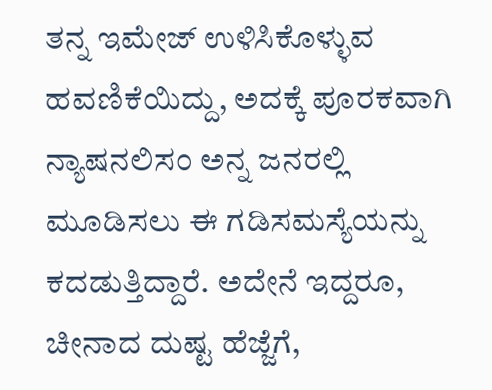ತನ್ನ ಇಮೇಜ್ ಉಳಿಸಿಕೊಳ್ಳುವ ಹವಣಿಕೆಯಿದ್ದು, ಅದಕ್ಕೆ ಪೂರಕವಾಗಿ ನ್ಯಾಷನಲಿಸಂ ಅನ್ನ ಜನರಲ್ಲಿ ಮೂಡಿಸಲು ಈ ಗಡಿಸಮಸ್ಯೆಯನ್ನು ಕದಡುತ್ತಿದ್ದಾರೆ. ಅದೇನೆ ಇದ್ದರೂ, ಚೀನಾದ ದುಷ್ಟ ಹೆಜ್ಜೆಗೆ,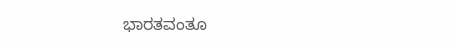ಭಾರತವಂತೂ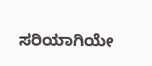ಸರಿಯಾಗಿಯೇ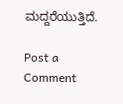ಮದ್ದರೆಯುತ್ತಿದೆ.

Post a Comment